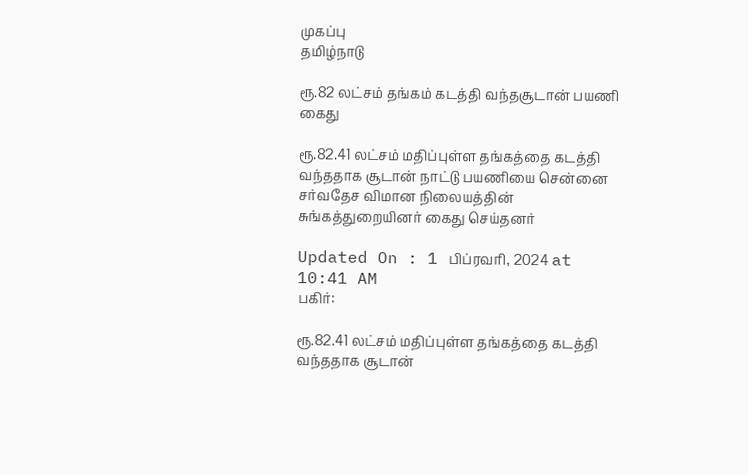முகப்பு
தமிழ்நாடு

ரூ.82 லட்சம் தங்கம் கடத்தி வந்தசூடான் பயணி கைது

ரூ.82.41 லட்சம் மதிப்புள்ள தங்கத்தை கடத்தி வந்ததாக சூடான் நாட்டு பயணியை சென்னை சர்வதேச விமான நிலையத்தின் சுங்கத்துறையினர் கைது செய்தனர்

Updated On : 1 பிப்ரவரி, 2024 at 10:41 AM
பகிர்:

ரூ.82.41 லட்சம் மதிப்புள்ள தங்கத்தை கடத்தி வந்ததாக சூடான்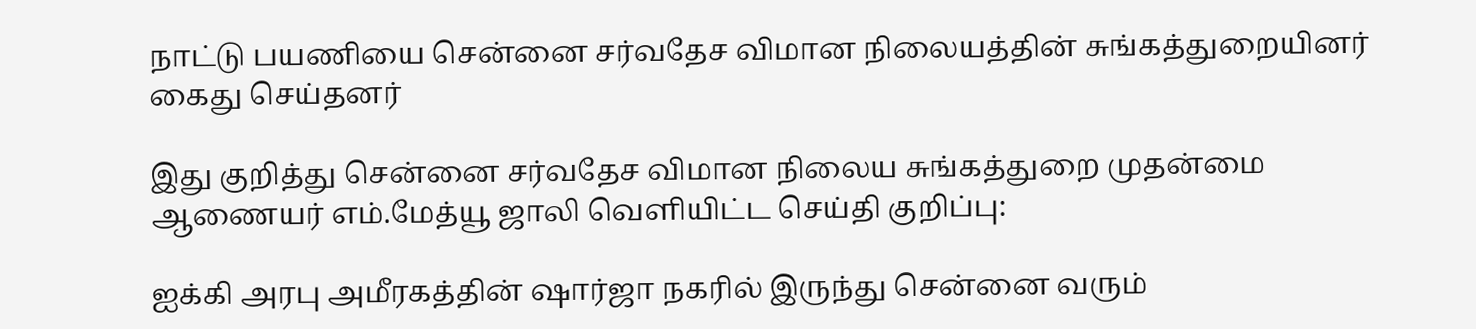நாட்டு பயணியை சென்னை சர்வதேச விமான நிலையத்தின் சுங்கத்துறையினர் கைது செய்தனர்

இது குறித்து சென்னை சர்வதேச விமான நிலைய சுங்கத்துறை முதன்மை ஆணையர் எம்.மேத்யூ ஜாலி வெளியிட்ட செய்தி குறிப்பு:

ஐக்கி அரபு அமீரகத்தின் ஷார்ஜா நகரில் இருந்து சென்னை வரும்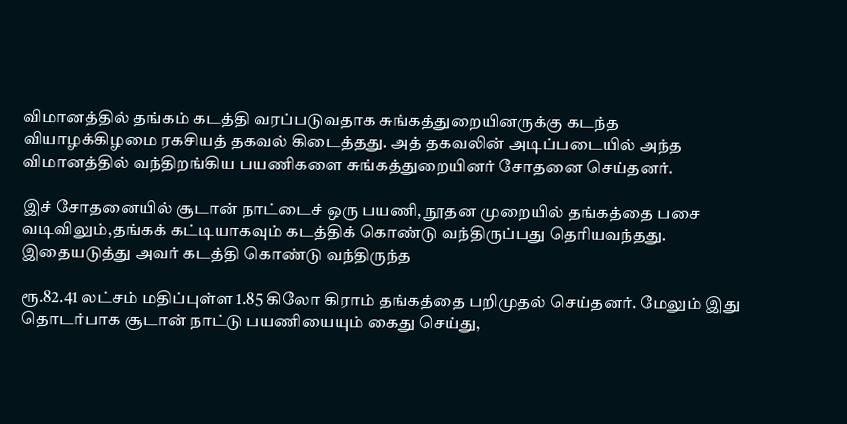விமானத்தில் தங்கம் கடத்தி வரப்படுவதாக சுங்கத்துறையினருக்கு கடந்த வியாழக்கிழமை ரகசியத் தகவல் கிடைத்தது. அத் தகவலின் அடிப்படையில் அந்த விமானத்தில் வந்திறங்கிய பயணிகளை சுங்கத்துறையினர் சோதனை செய்தனர்.

இச் சோதனையில் சூடான் நாட்டைச் ஒரு பயணி, நூதன முறையில் தங்கத்தை பசை வடிவிலும்,தங்கக் கட்டியாகவும் கடத்திக் கொண்டு வந்திருப்பது தெரியவந்தது. இதையடுத்து அவர் கடத்தி கொண்டு வந்திருந்த

ரூ.82.41 லட்சம் மதிப்புள்ள 1.85 கிலோ கிராம் தங்கத்தை பறிமுதல் செய்தனர். மேலும் இது தொடர்பாக சூடான் நாட்டு பயணியையும் கைது செய்து,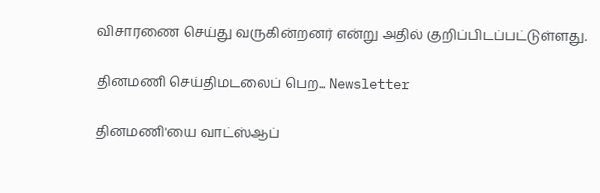விசாரணை செய்து வருகின்றனர் என்று அதில் குறிப்பிடப்பட்டுள்ளது.

தினமணி செய்திமடலைப் பெற... Newsletter

தினமணி'யை வாட்ஸ்ஆப்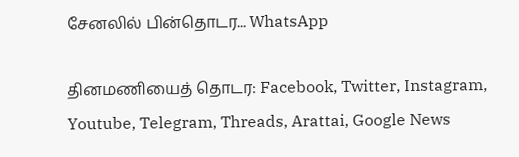சேனலில் பின்தொடர... WhatsApp

தினமணியைத் தொடர: Facebook, Twitter, Instagram, Youtube, Telegram, Threads, Arattai, Google News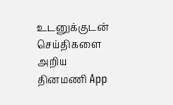உடனுக்குடன் செய்திகளை அறிய தினமணி App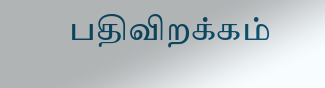பதிவிறக்கம்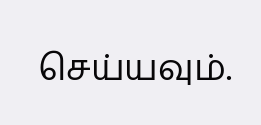செய்யவும்.